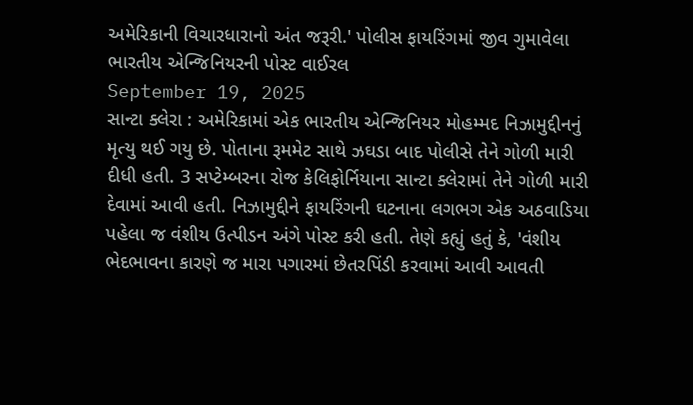અમેરિકાની વિચારધારાનો અંત જરૂરી.' પોલીસ ફાયરિંગમાં જીવ ગુમાવેલા ભારતીય એન્જિનિયરની પોસ્ટ વાઈરલ
September 19, 2025
સાન્ટા ક્લેરા : અમેરિકામાં એક ભારતીય એન્જિનિયર મોહમ્મદ નિઝામુદ્દીનનું મૃત્યુ થઈ ગયુ છે. પોતાના રૂમમેટ સાથે ઝઘડા બાદ પોલીસે તેને ગોળી મારી દીધી હતી. 3 સપ્ટેમ્બરના રોજ કેલિફોર્નિયાના સાન્ટા ક્લેરામાં તેને ગોળી મારી દેવામાં આવી હતી. નિઝામુદ્દીને ફાયરિંગની ઘટનાના લગભગ એક અઠવાડિયા પહેલા જ વંશીય ઉત્પીડન અંગે પોસ્ટ કરી હતી. તેણે કહ્યું હતું કે, 'વંશીય ભેદભાવના કારણે જ મારા પગારમાં છેતરપિંડી કરવામાં આવી આવતી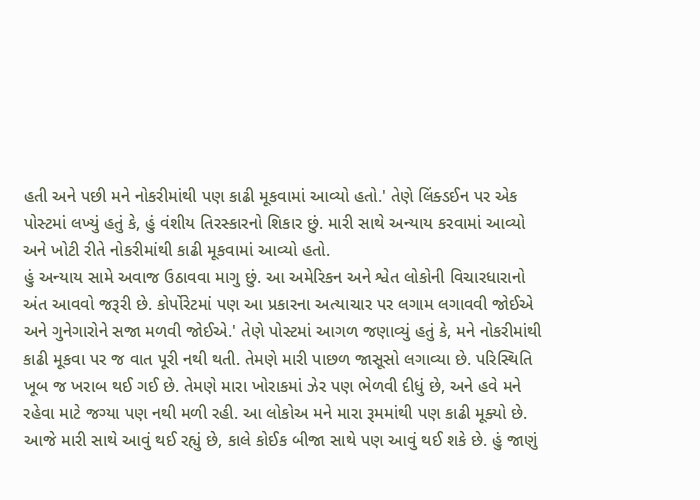હતી અને પછી મને નોકરીમાંથી પણ કાઢી મૂકવામાં આવ્યો હતો.' તેણે લિંક્ડઈન પર એક પોસ્ટમાં લખ્યું હતું કે, હું વંશીય તિરસ્કારનો શિકાર છું. મારી સાથે અન્યાય કરવામાં આવ્યો અને ખોટી રીતે નોકરીમાંથી કાઢી મૂકવામાં આવ્યો હતો.
હું અન્યાય સામે અવાજ ઉઠાવવા માગુ છું. આ અમેરિકન અને શ્વેત લોકોની વિચારધારાનો અંત આવવો જરૂરી છે. કોર્પોરેટમાં પણ આ પ્રકારના અત્યાચાર પર લગામ લગાવવી જોઈએ અને ગુનેગારોને સજા મળવી જોઈએ.' તેણે પોસ્ટમાં આગળ જણાવ્યું હતું કે, મને નોકરીમાંથી કાઢી મૂકવા પર જ વાત પૂરી નથી થતી. તેમણે મારી પાછળ જાસૂસો લગાવ્યા છે. પરિસ્થિતિ ખૂબ જ ખરાબ થઈ ગઈ છે. તેમણે મારા ખોરાકમાં ઝેર પણ ભેળવી દીધું છે, અને હવે મને રહેવા માટે જગ્યા પણ નથી મળી રહી. આ લોકોઅ મને મારા રૂમમાંથી પણ કાઢી મૂક્યો છે.
આજે મારી સાથે આવું થઈ રહ્યું છે, કાલે કોઈક બીજા સાથે પણ આવું થઈ શકે છે. હું જાણું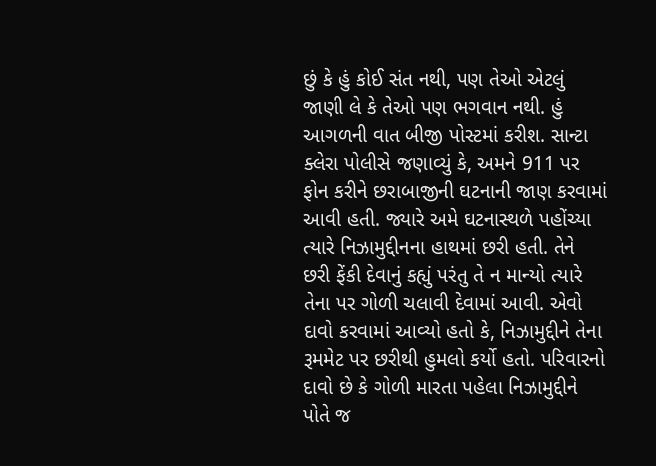છું કે હું કોઈ સંત નથી, પણ તેઓ એટલું જાણી લે કે તેઓ પણ ભગવાન નથી. હું આગળની વાત બીજી પોસ્ટમાં કરીશ. સાન્ટા ક્લેરા પોલીસે જણાવ્યું કે, અમને 911 પર ફોન કરીને છરાબાજીની ઘટનાની જાણ કરવામાં આવી હતી. જ્યારે અમે ઘટનાસ્થળે પહોંચ્યા ત્યારે નિઝામુદ્દીનના હાથમાં છરી હતી. તેને છરી ફેંકી દેવાનું કહ્યું પરંતુ તે ન માન્યો ત્યારે તેના પર ગોળી ચલાવી દેવામાં આવી. એવો દાવો કરવામાં આવ્યો હતો કે, નિઝામુદ્દીને તેના રૂમમેટ પર છરીથી હુમલો કર્યો હતો. પરિવારનો દાવો છે કે ગોળી મારતા પહેલા નિઝામુદ્દીને પોતે જ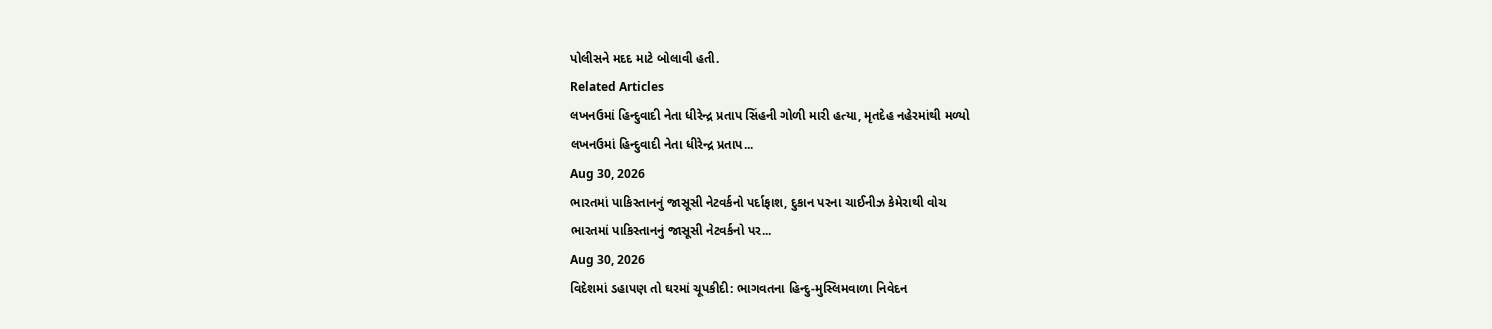પોલીસને મદદ માટે બોલાવી હતી.
Related Articles
લખનઉમાં હિન્દુવાદી નેતા ધીરેન્દ્ર પ્રતાપ સિંહની ગોળી મારી હત્યા, મૃતદેહ નહેરમાંથી મળ્યો
લખનઉમાં હિન્દુવાદી નેતા ધીરેન્દ્ર પ્રતાપ...
Aug 30, 2026
ભારતમાં પાકિસ્તાનનું જાસૂસી નેટવર્કનો પર્દાફાશ, દુકાન પરના ચાઈનીઝ કેમેરાથી વોચ
ભારતમાં પાકિસ્તાનનું જાસૂસી નેટવર્કનો પર...
Aug 30, 2026
વિદેશમાં ડહાપણ તો ઘરમાં ચૂપકીદી: ભાગવતના હિન્દુ-મુસ્લિમવાળા નિવેદન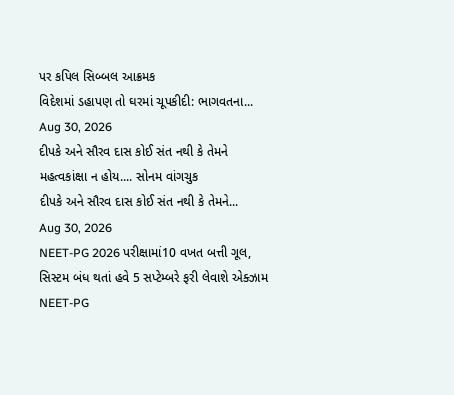પર કપિલ સિબ્બલ આક્રમક
વિદેશમાં ડહાપણ તો ઘરમાં ચૂપકીદી: ભાગવતના...
Aug 30, 2026
દીપકે અને સૌરવ દાસ કોઈ સંત નથી કે તેમને મહત્વકાંક્ષા ન હોય.... સોનમ વાંગચુક
દીપકે અને સૌરવ દાસ કોઈ સંત નથી કે તેમને...
Aug 30, 2026
NEET-PG 2026 પરીક્ષામાં10 વખત બત્તી ગૂલ, સિસ્ટમ બંધ થતાં હવે 5 સપ્ટેમ્બરે ફરી લેવાશે એક્ઝામ
NEET-PG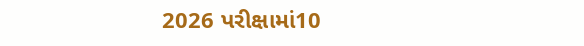2026 પરીક્ષામાં10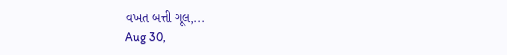વખત બત્તી ગૂલ,...
Aug 30,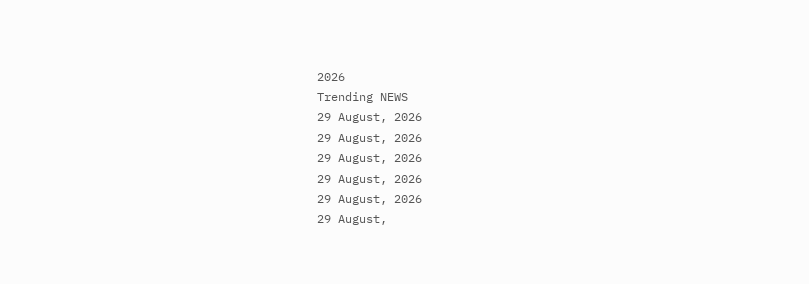2026
Trending NEWS
29 August, 2026
29 August, 2026
29 August, 2026
29 August, 2026
29 August, 2026
29 August,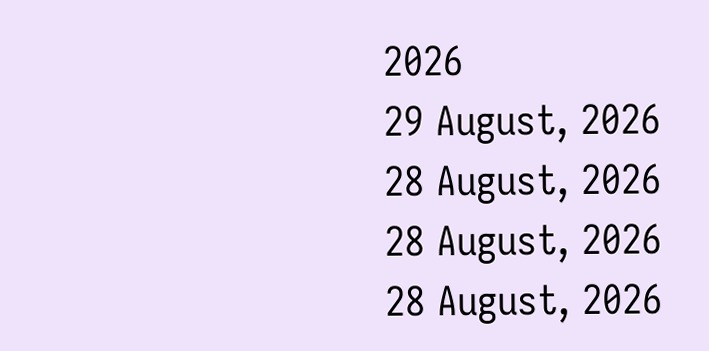2026
29 August, 2026
28 August, 2026
28 August, 2026
28 August, 2026